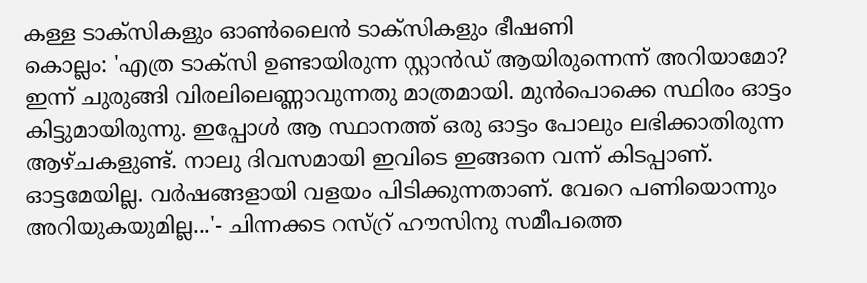കള്ള ടാക്സികളും ഓൺലൈൻ ടാക്സികളും ഭീഷണി
കൊല്ലം: 'എത്ര ടാക്സി ഉണ്ടായിരുന്ന സ്റ്റാൻഡ് ആയിരുന്നെന്ന് അറിയാമോ? ഇന്ന് ചുരുങ്ങി വിരലിലെണ്ണാവുന്നതു മാത്രമായി. മുൻപൊക്കെ സ്ഥിരം ഓട്ടം കിട്ടുമായിരുന്നു. ഇപ്പോൾ ആ സ്ഥാനത്ത് ഒരു ഓട്ടം പോലും ലഭിക്കാതിരുന്ന ആഴ്ചകളുണ്ട്. നാലു ദിവസമായി ഇവിടെ ഇങ്ങനെ വന്ന് കിടപ്പാണ്. ഓട്ടമേയില്ല. വർഷങ്ങളായി വളയം പിടിക്കുന്നതാണ്. വേറെ പണിയൊന്നും അറിയുകയുമില്ല...'- ചിന്നക്കട റസ്റ്ര് ഹൗസിനു സമീപത്തെ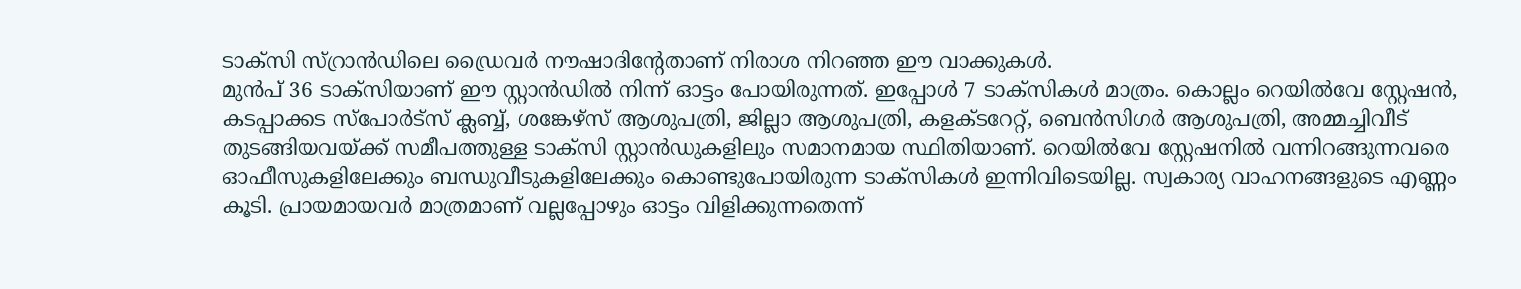ടാക്സി സ്റ്രാൻഡിലെ ഡ്രൈവർ നൗഷാദിന്റേതാണ് നിരാശ നിറഞ്ഞ ഈ വാക്കുകൾ.
മുൻപ് 36 ടാക്സിയാണ് ഈ സ്റ്റാൻഡിൽ നിന്ന് ഓട്ടം പോയിരുന്നത്. ഇപ്പോൾ 7 ടാക്സികൾ മാത്രം. കൊല്ലം റെയിൽവേ സ്റ്റേഷൻ, കടപ്പാക്കട സ്പോർട്സ് ക്ലബ്ബ്, ശങ്കേഴ്സ് ആശുപത്രി, ജില്ലാ ആശുപത്രി, കളക്ടറേറ്റ്, ബെൻസിഗർ ആശുപത്രി, അമ്മച്ചിവീട് തുടങ്ങിയവയ്ക്ക് സമീപത്തുള്ള ടാക്സി സ്റ്റാൻഡുകളിലും സമാനമായ സ്ഥിതിയാണ്. റെയിൽവേ സ്റ്റേഷനിൽ വന്നിറങ്ങുന്നവരെ ഓഫീസുകളിലേക്കും ബന്ധുവീടുകളിലേക്കും കൊണ്ടുപോയിരുന്ന ടാക്സികൾ ഇന്നിവിടെയില്ല. സ്വകാര്യ വാഹനങ്ങളുടെ എണ്ണം കൂടി. പ്രായമായവർ മാത്രമാണ് വല്ലപ്പോഴും ഓട്ടം വിളിക്കുന്നതെന്ന്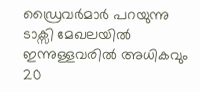ഡ്രൈവർമാർ പറയുന്നു
ടാക്സി മേഖലയിൽ ഇന്നുള്ളവരിൽ അധികവും 20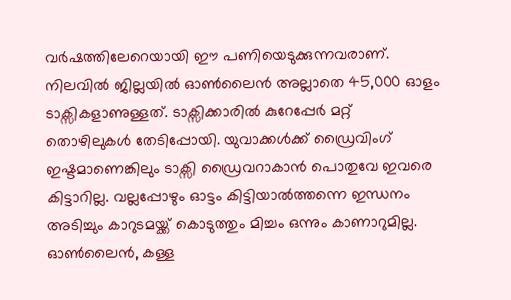വർഷത്തിലേറെയായി ഈ പണിയെടുക്കുന്നവരാണ്. നിലവിൽ ജില്ലയിൽ ഓൺലൈൻ അല്ലാതെ 45,000 ഓളം ടാക്സികളാണുള്ളത്. ടാക്സിക്കാരിൽ കുറേപ്പേർ മറ്റ് തൊഴിലുകൾ തേടിപ്പോയി. യുവാക്കൾക്ക് ഡ്രൈവിംഗ് ഇഷ്ടമാണെങ്കിലും ടാക്സി ഡ്രൈവറാകാൻ പൊതുവേ ഇവരെ കിട്ടാറില്ല. വല്ലപ്പോഴും ഓട്ടം കിട്ടിയാൽത്തന്നെ ഇന്ധനം അടിച്ചും കാറുടമയ്ക്ക് കൊടുത്തും മിച്ചം ഒന്നും കാണാറുമില്ല.
ഓൺലൈൻ, കള്ള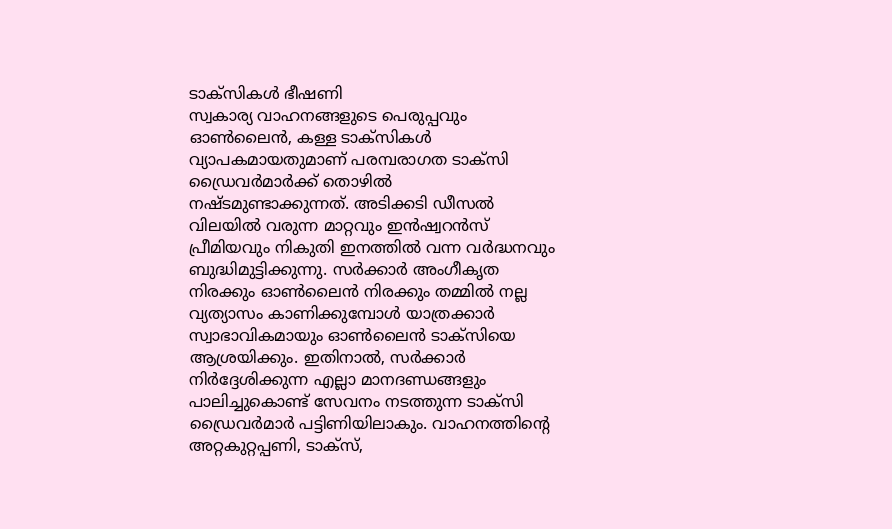ടാക്സികൾ ഭീഷണി
സ്വകാര്യ വാഹനങ്ങളുടെ പെരുപ്പവും ഓൺലൈൻ, കള്ള ടാക്സികൾ വ്യാപകമായതുമാണ് പരമ്പരാഗത ടാക്സി ഡ്രൈവർമാർക്ക് തൊഴിൽ നഷ്ടമുണ്ടാക്കുന്നത്. അടിക്കടി ഡീസൽ വിലയിൽ വരുന്ന മാറ്റവും ഇൻഷ്വറൻസ് പ്രീമിയവും നികുതി ഇനത്തിൽ വന്ന വർദ്ധനവും ബുദ്ധിമുട്ടിക്കുന്നു. സർക്കാർ അംഗീകൃത നിരക്കും ഓൺലൈൻ നിരക്കും തമ്മിൽ നല്ല വ്യത്യാസം കാണിക്കുമ്പോൾ യാത്രക്കാർ സ്വാഭാവികമായും ഓൺലൈൻ ടാക്സിയെ ആശ്രയിക്കും. ഇതിനാൽ, സർക്കാർ നിർദ്ദേശിക്കുന്ന എല്ലാ മാനദണ്ഡങ്ങളും പാലിച്ചുകൊണ്ട് സേവനം നടത്തുന്ന ടാക്സി ഡ്രൈവർമാർ പട്ടിണിയിലാകും. വാഹനത്തിന്റെ അറ്റകുറ്റപ്പണി, ടാക്സ്,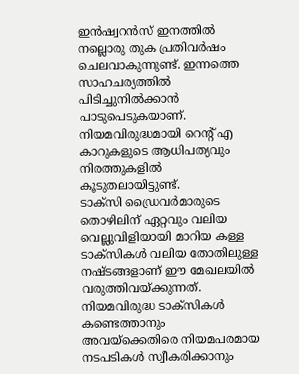ഇൻഷ്വറൻസ് ഇനത്തിൽ നല്ലൊരു തുക പ്രതിവർഷം ചെലവാകുന്നുണ്ട്. ഇന്നത്തെ സാഹചര്യത്തിൽ പിടിച്ചുനിൽക്കാൻ പാടുപെടുകയാണ്. നിയമവിരുദ്ധമായി റെന്റ് എ കാറുകളുടെ ആധിപത്യവും നിരത്തുകളിൽ കൂടുതലായിട്ടുണ്ട്.
ടാക്സി ഡ്രൈവർമാരുടെ തൊഴിലിന് ഏറ്റവും വലിയ വെല്ലുവിളിയായി മാറിയ കള്ള ടാക്സികൾ വലിയ തോതിലുള്ള നഷ്ടങ്ങളാണ് ഈ മേഖലയിൽ വരുത്തിവയ്ക്കുന്നത്. നിയമവിരുദ്ധ ടാക്സികൾ കണ്ടെത്താനും അവയ്ക്കെതിരെ നിയമപരമായ നടപടികൾ സ്വീകരിക്കാനും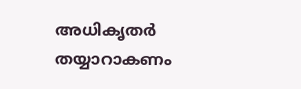അധികൃതർ തയ്യാറാകണം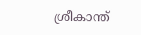ശ്രീകാന്ത്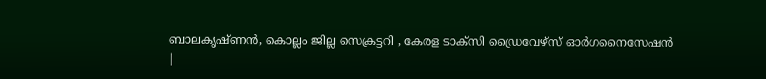ബാലകൃഷ്ണൻ, കൊല്ലം ജില്ല സെക്രട്ടറി , കേരള ടാക്സി ഡ്രൈവേഴ്സ് ഓർഗനൈസേഷൻ
|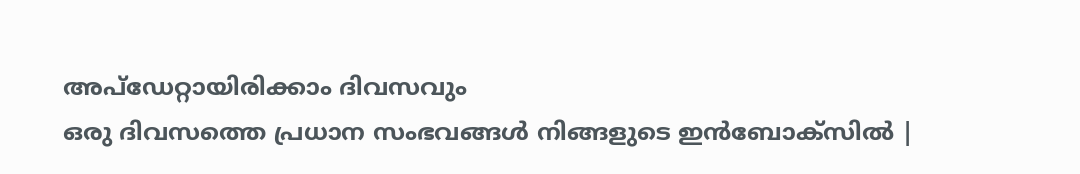അപ്ഡേറ്റായിരിക്കാം ദിവസവും
ഒരു ദിവസത്തെ പ്രധാന സംഭവങ്ങൾ നിങ്ങളുടെ ഇൻബോക്സിൽ |